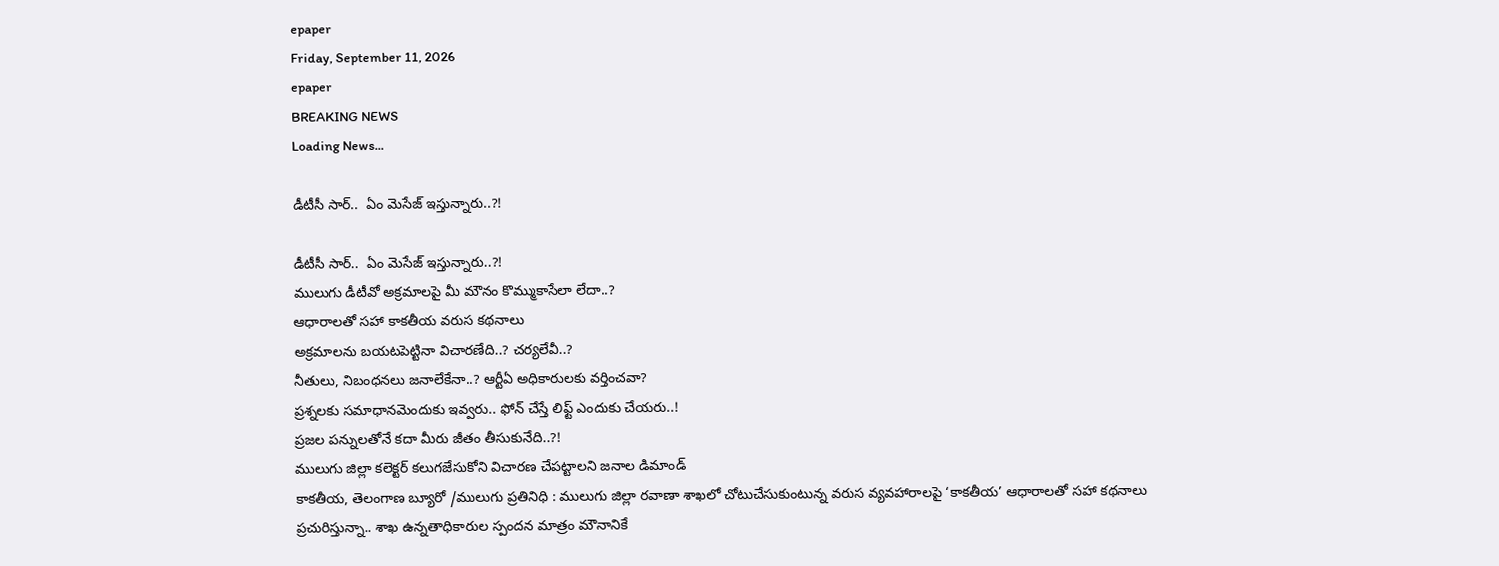epaper
Friday, September 11, 2026
epaper
BREAKING NEWS
Loading News...

డీటీసీ సార్‌..  ఏం మెసేజ్ ఇస్తున్నారు..?!

డీటీసీ సార్‌..  ఏం మెసేజ్ ఇస్తున్నారు..?!
ములుగు డీటీవో అక్ర‌మాల‌పై మీ మౌనం కొమ్ముకాసేలా లేదా..?
ఆధారాలతో స‌హా కాక‌తీయ వ‌రుస క‌థ‌నాలు
అక్ర‌మాల‌ను బ‌య‌ట‌పెట్టినా విచార‌ణేది..? చ‌ర్య‌లేవీ..?
నీతులు, నిబంధ‌న‌లు జ‌నాలేకేనా..? ఆర్టీఏ అధికారుల‌కు వ‌ర్తించ‌వా?
ప్ర‌శ్న‌ల‌కు స‌మాధాన‌మెందుకు ఇవ్వ‌రు.. ఫోన్ చేస్తే లిఫ్ట్ ఎందుకు చేయ‌రు..!
ప్ర‌జ‌ల ప‌న్నుల‌తోనే క‌దా మీరు జీతం తీసుకునేది..?!
ములుగు జిల్లా కలెక్టర్ కలుగజేసుకోని విచారణ చేపట్టాల‌ని జ‌నాల డిమాండ్‌
కాకతీయ, తెలంగాణ బ్యూరో /ములుగు ప్రతినిధి : ములుగు జిల్లా రవాణా శాఖలో చోటుచేసుకుంటున్న వరుస వ్యవహారాలపై ‘కాకతీయ’ ఆధారాలతో సహా కథనాలు ప్రచురిస్తున్నా.. శాఖ ఉన్నతాధికారుల స్పందన మాత్రం మౌనానికే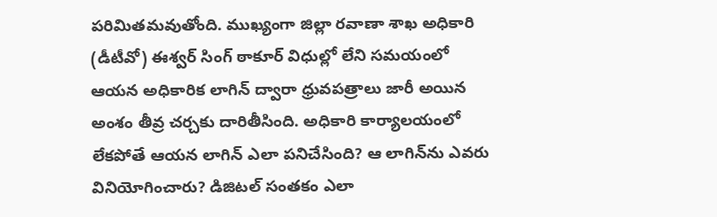పరిమితమవుతోంది. ముఖ్యంగా జిల్లా రవాణా శాఖ అధికారి (డీటీవో) ఈశ్వర్‌ సింగ్‌ ఠాకూర్‌ విధుల్లో లేని సమయంలో ఆయన అధికారిక లాగిన్‌ ద్వారా ధ్రువపత్రాలు జారీ అయిన అంశం తీవ్ర చర్చకు దారితీసింది. అధికారి కార్యాలయంలో లేకపోతే ఆయన లాగిన్‌ ఎలా పనిచేసింది? ఆ లాగిన్‌ను ఎవరు వినియోగించారు? డిజిటల్‌ సంతకం ఎలా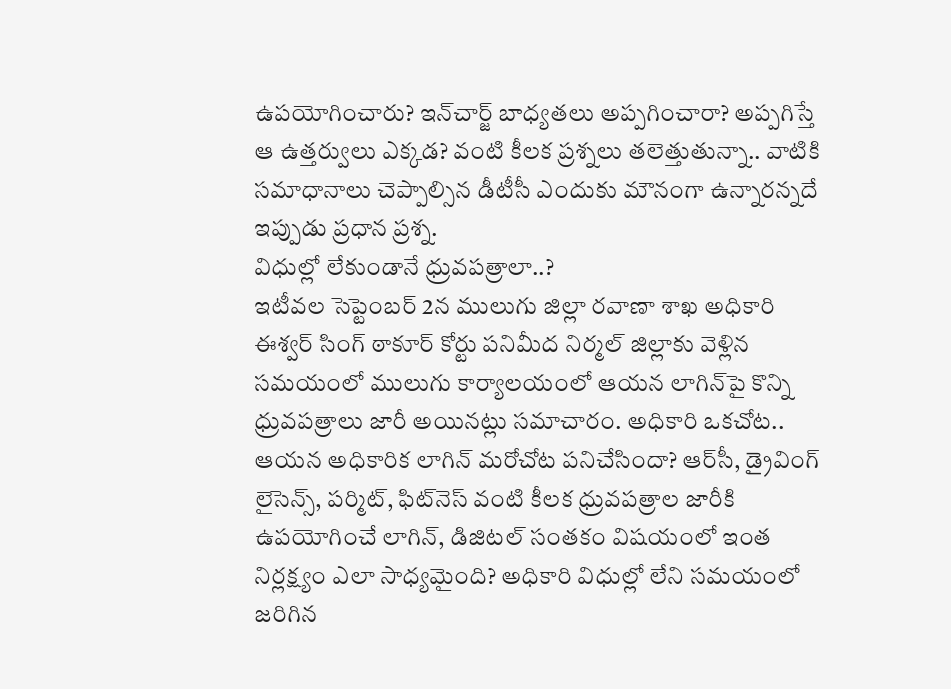ఉపయోగించారు? ఇన్‌చార్జ్‌ బాధ్యతలు అప్పగించారా? అప్పగిస్తే ఆ ఉత్తర్వులు ఎక్కడ? వంటి కీలక ప్రశ్నలు తలెత్తుతున్నా.. వాటికి సమాధానాలు చెప్పాల్సిన డీటీసీ ఎందుకు మౌనంగా ఉన్నారన్నదే ఇప్పుడు ప్రధాన ప్రశ్న‌.
విధుల్లో లేకుండానే ధ్రువపత్రాలా..?
ఇటీవల సెప్టెంబర్ 2న ములుగు జిల్లా రవాణా శాఖ అధికారి ఈశ్వర్‌ సింగ్‌ ఠాకూర్‌ కోర్టు పనిమీద నిర్మల్‌ జిల్లాకు వెళ్లిన సమయంలో ములుగు కార్యాలయంలో ఆయన లాగిన్‌పై కొన్ని ధ్రువపత్రాలు జారీ అయినట్లు సమాచారం. అధికారి ఒకచోట.. ఆయన అధికారిక లాగిన్‌ మరోచోట పనిచేసిందా? ఆర్‌సీ, డ్రైవింగ్‌ లైసెన్స్‌, పర్మిట్‌, ఫిట్‌నెస్‌ వంటి కీలక ధ్రువపత్రాల జారీకి ఉపయోగించే లాగిన్‌, డిజిటల్‌ సంతకం విషయంలో ఇంత నిర్లక్ష్యం ఎలా సాధ్యమైంది? అధికారి విధుల్లో లేని సమయంలో జరిగిన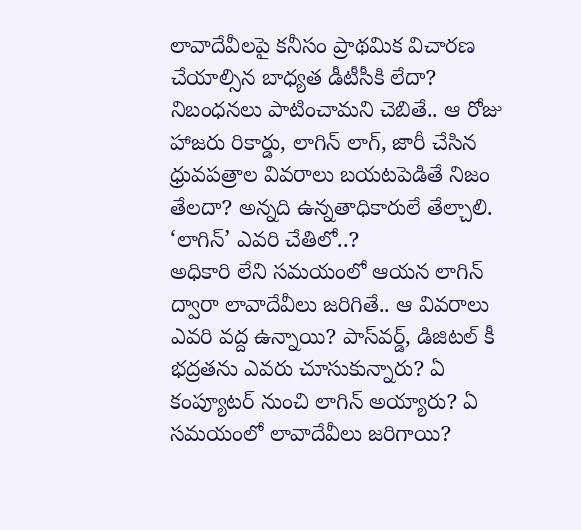లావాదేవీలపై కనీసం ప్రాథమిక విచారణ చేయాల్సిన బాధ్యత డీటీసీకి లేదా? నిబంధనలు పాటించామని చెబితే.. ఆ రోజు హాజరు రికార్డు, లాగిన్‌ లాగ్‌, జారీ చేసిన ధ్రువపత్రాల వివరాలు బయటపెడితే నిజం తేలదా? అన్న‌ది ఉన్న‌తాధికారులే తేల్చాలి.
‘లాగిన్‌’ ఎవరి చేతిలో..?
అధికారి లేని సమయంలో ఆయన లాగిన్‌ ద్వారా లావాదేవీలు జరిగితే.. ఆ వివరాలు ఎవరి వద్ద ఉన్నాయి? పాస్‌వర్డ్‌, డిజిటల్‌ కీ భద్రతను ఎవరు చూసుకున్నారు? ఏ కంప్యూటర్‌ నుంచి లాగిన్‌ అయ్యారు? ఏ సమయంలో లావాదేవీలు జరిగాయి?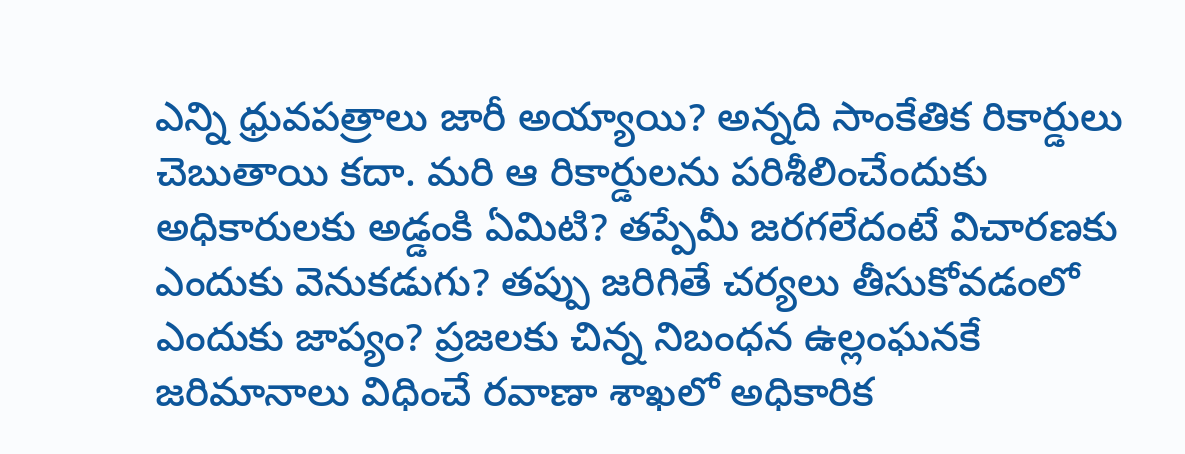ఎన్ని ధ్రువపత్రాలు జారీ అయ్యాయి? అన్నది సాంకేతిక రికార్డులు చెబుతాయి కదా. మరి ఆ రికార్డులను పరిశీలించేందుకు అధికారులకు అడ్డంకి ఏమిటి? తప్పేమీ జరగలేదంటే విచారణకు ఎందుకు వెనుకడుగు? తప్పు జరిగితే చర్యలు తీసుకోవడంలో ఎందుకు జాప్యం? ప్రజలకు చిన్న నిబంధన ఉల్లంఘనకే జరిమానాలు విధించే రవాణా శాఖలో అధికారిక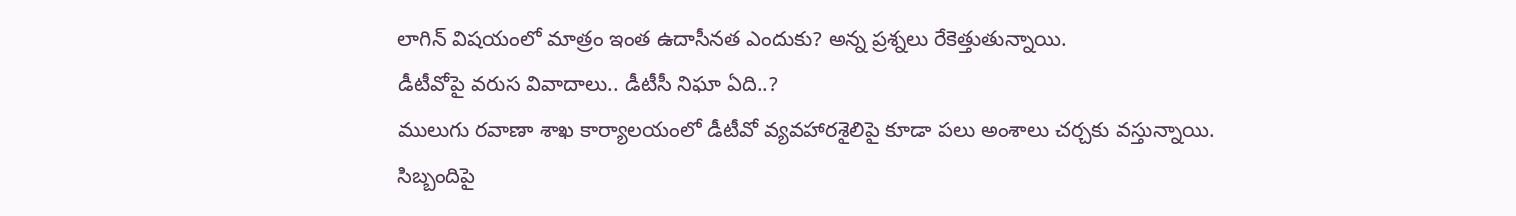లాగిన్‌ విషయంలో మాత్రం ఇంత ఉదాసీనత ఎందుకు? అన్న ప్ర‌శ్న‌లు రేకెత్తుతున్నాయి.
డీటీవోపై వరుస వివాదాలు.. డీటీసీ నిఘా ఏది..?
ములుగు రవాణా శాఖ కార్యాలయంలో డీటీవో వ్యవహారశైలిపై కూడా పలు అంశాలు చర్చకు వస్తున్నాయి. సిబ్బందిపై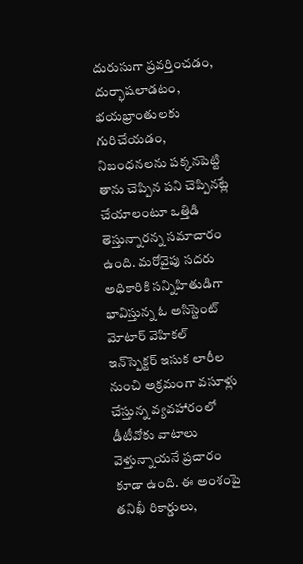దురుసుగా ప్రవర్తించడం, దుర్భాషలాడటం, భయభ్రాంతులకు గురిచేయడం, నిబంధనలను పక్కనపెట్టి తాను చెప్పిన పని చెప్పినట్లే చేయాలంటూ ఒత్తిడి తెస్తున్నారన్న సమాచారం ఉంది. మరోవైపు సదరు అధికారికి సన్నిహితుడిగా భావిస్తున్న ఓ అసిస్టెంట్‌ మోటార్‌ వెహికల్‌ ఇన్‌స్పెక్టర్‌ ఇసుక లారీల నుంచి అక్రమంగా వసూళ్లు చేస్తున్న వ్యవహారంలో డీటీవోకు వాటాలు వెళ్తున్నాయనే ప్రచారం కూడా ఉంది. ఈ అంశంపై తనిఖీ రికార్డులు,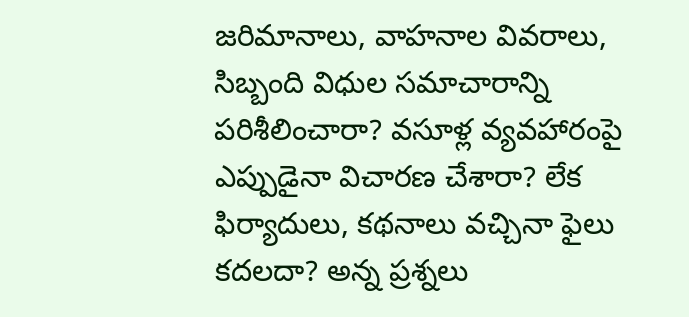జరిమానాలు, వాహనాల వివరాలు, సిబ్బంది విధుల సమాచారాన్ని పరిశీలించారా? వసూళ్ల వ్యవహారంపై ఎప్పుడైనా విచారణ చేశారా? లేక ఫిర్యాదులు, కథనాలు వచ్చినా ఫైలు కదలదా? అన్న ప్రశ్నలు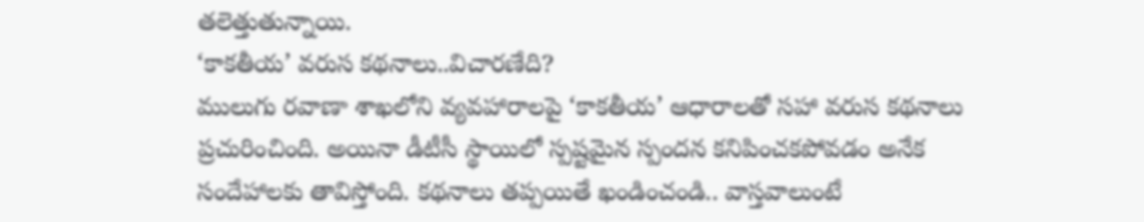తలెత్తుతున్నాయి.
‘కాకతీయ’ వరుస కథనాలు..విచారణేది?
ములుగు రవాణా శాఖలోని వ్యవహారాలపై ‘కాకతీయ’ ఆధారాలతో సహా వరుస కథనాలు ప్రచురించింది. అయినా డీటీసీ స్థాయిలో స్పష్టమైన స్పందన కనిపించకపోవడం అనేక సందేహాలకు తావిస్తోంది. కథనాలు తప్పయితే ఖండించండి.. వాస్తవాలుంటే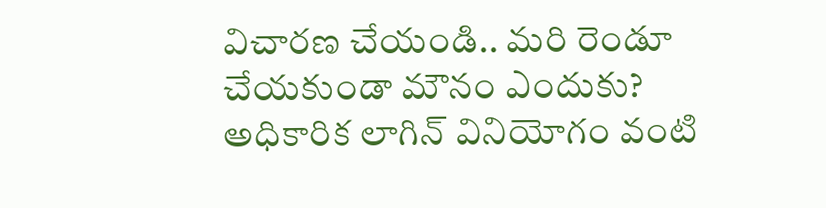విచారణ చేయండి.. మరి రెండూ చేయకుండా మౌనం ఎందుకు? అధికారిక లాగిన్‌ వినియోగం వంటి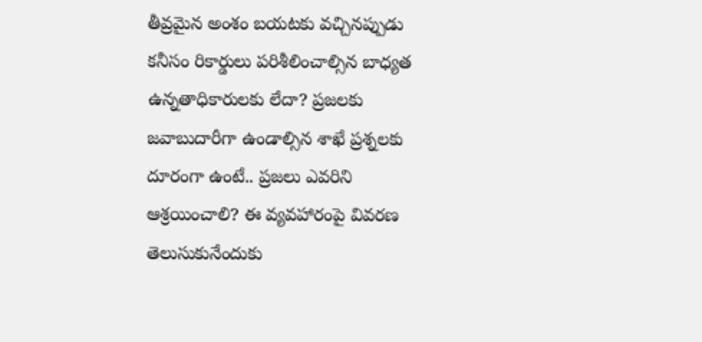తీవ్రమైన అంశం బయటకు వచ్చినప్పుడు కనీసం రికార్డులు పరిశీలించాల్సిన బాధ్యత ఉన్నతాధికారులకు లేదా? ప్రజలకు జవాబుదారీగా ఉండాల్సిన శాఖే ప్రశ్నలకు దూరంగా ఉంటే.. ప్రజలు ఎవరిని ఆశ్రయించాలి? ఈ వ్యవహారంపై వివరణ తెలుసుకునేందుకు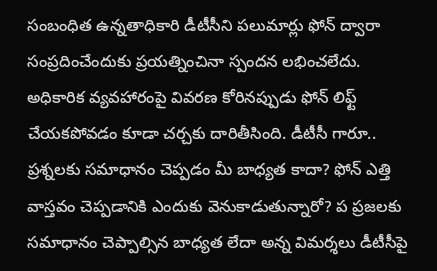సంబంధిత ఉన్నతాధికారి డీటీసీని పలుమార్లు ఫోన్‌ ద్వారా సంప్రదించేందుకు ప్రయత్నించినా స్పందన లభించలేదు. అధికారిక వ్యవహారంపై వివరణ కోరినప్పుడు ఫోన్‌ లిఫ్ట్‌ చేయకపోవడం కూడా చర్చకు దారితీసింది. డీటీసీ గారూ.. ప్రశ్నలకు సమాధానం చెప్పడం మీ బాధ్యత కాదా? ఫోన్‌ ఎత్తి వాస్తవం చెప్పడానికి ఎందుకు వెనుకాడుతున్నారో? ప ప్ర‌జ‌ల‌కు స‌మాధానం చెప్పాల్సిన బాధ్య‌త లేదా అన్న విమ‌ర్శ‌లు డీటీసీపై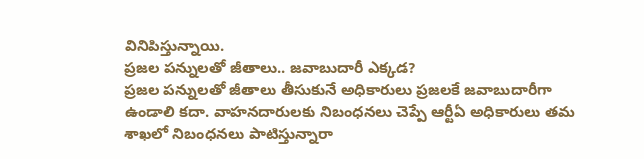వినిపిస్తున్నాయి.
ప్రజల పన్నులతో జీతాలు.. జవాబుదారీ ఎక్కడ?
ప్రజల పన్నులతో జీతాలు తీసుకునే అధికారులు ప్రజలకే జవాబుదారీగా ఉండాలి కదా. వాహనదారులకు నిబంధనలు చెప్పే ఆర్టీఏ అధికారులు తమ శాఖలో నిబంధనలు పాటిస్తున్నారా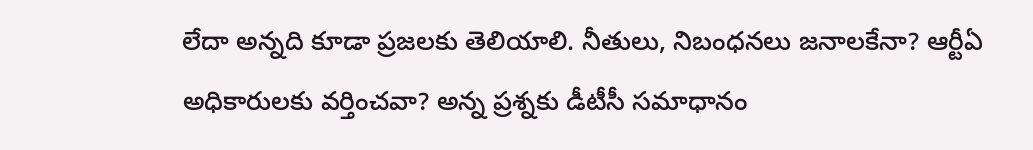లేదా అన్నది కూడా ప్రజలకు తెలియాలి. నీతులు, నిబంధనలు జనాలకేనా? ఆర్టీఏ అధికారులకు వర్తించవా? అన్న ప్రశ్నకు డీటీసీ సమాధానం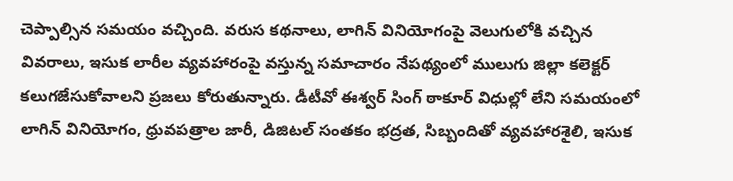చెప్పాల్సిన సమయం వచ్చింది. వరుస కథనాలు, లాగిన్‌ వినియోగంపై వెలుగులోకి వచ్చిన వివరాలు, ఇసుక లారీల వ్యవహారంపై వస్తున్న సమాచారం నేపథ్యంలో ములుగు జిల్లా కలెక్టర్‌ కలుగజేసుకోవాలని ప్రజలు కోరుతున్నారు. డీటీవో ఈశ్వర్‌ సింగ్‌ ఠాకూర్‌ విధుల్లో లేని సమయంలో లాగిన్‌ వినియోగం, ధ్రువపత్రాల జారీ, డిజిటల్‌ సంతకం భద్రత, సిబ్బందితో వ్యవహారశైలి, ఇసుక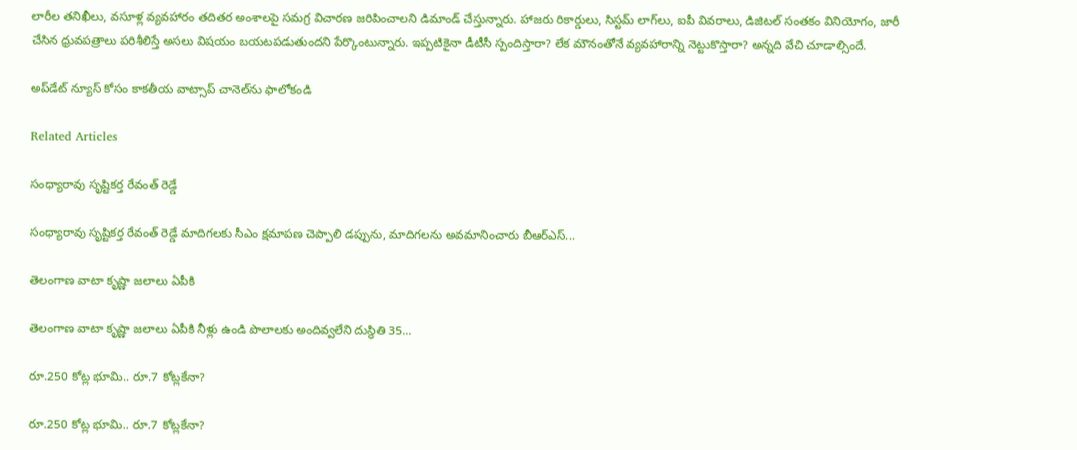లారీల తనిఖీలు, వసూళ్ల వ్యవహారం తదితర అంశాలపై సమగ్ర విచారణ జరిపించాలని డిమాండ్‌ చేస్తున్నారు. హాజరు రికార్డులు, సిస్టమ్‌ లాగ్‌లు, ఐపీ వివరాలు, డిజిటల్‌ సంతకం వినియోగం, జారీ చేసిన ధ్రువపత్రాలు పరిశీలిస్తే అసలు విషయం బయటపడుతుందని పేర్కొంటున్నారు. ఇప్పటికైనా డీటీసీ స్పందిస్తారా? లేక మౌనంతోనే వ్యవహారాన్ని నెట్టుకొస్తారా? అన్నది వేచి చూడాల్సిందే.

అప్‌డేట్ న్యూస్ కోసం కాక‌తీయ వాట్సాప్ చానెల్‌ను ఫాలోకండి

Related Articles

సంధ్యారావు సృష్టికర్త రేవంత్‌ రెడ్డే

సంధ్యారావు సృష్టికర్త రేవంత్‌ రెడ్డే మాదిగలకు సీఎం క్షమాపణ చెప్పాలి డప్పును, మాదిగలను అవమానించారు బీఆర్‌ఎస్‌...

తెలంగాణ వాటా కృష్ణా జలాలు ఏపీకి

తెలంగాణ వాటా కృష్ణా జలాలు ఏపీకి నీళ్లు ఉండి పొలాలకు అందివ్వ‌లేని దుస్థితి 35...

రూ.250 కోట్ల భూమి.. రూ.7 కోట్లకేనా?

రూ.250 కోట్ల భూమి.. రూ.7 కోట్లకేనా?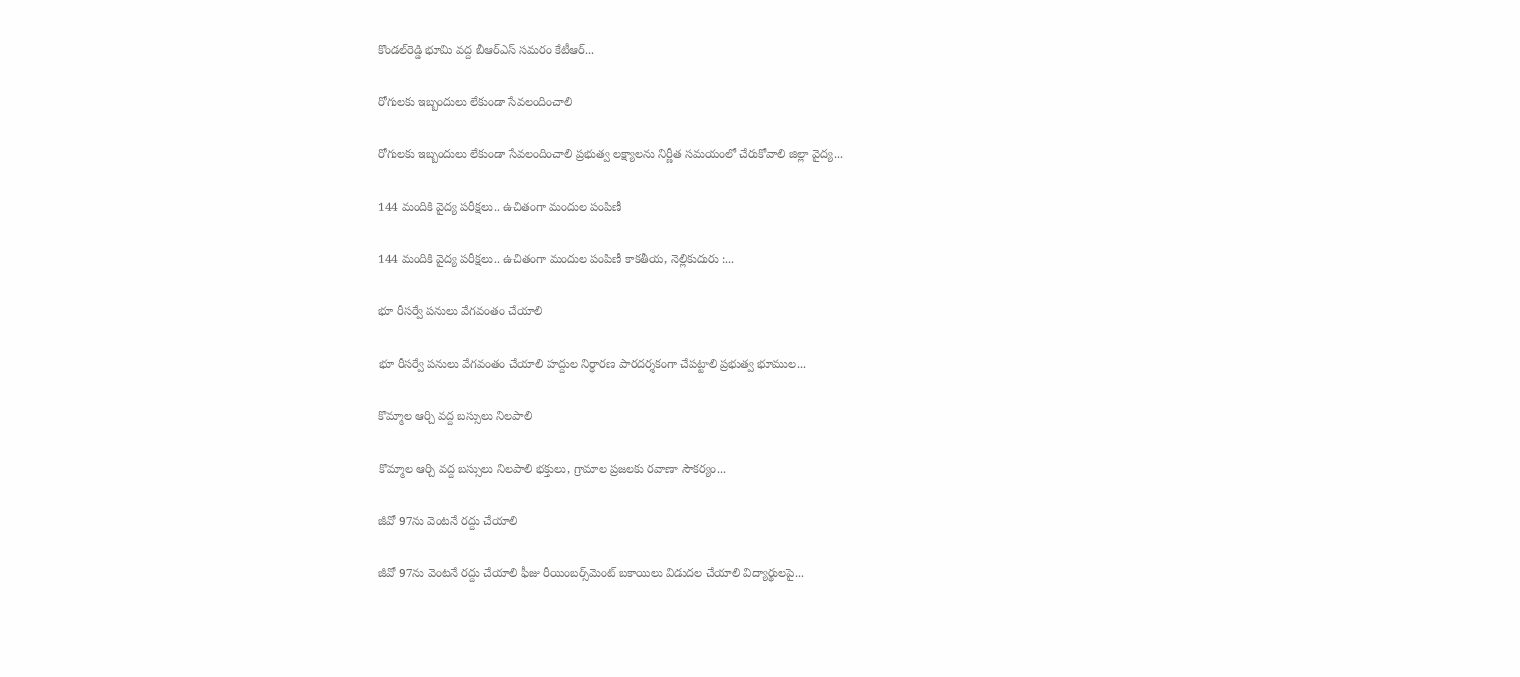కొండల్‌రెడ్డి భూమి వద్ద బీఆర్‌ఎస్‌ సమరం కేటీఆర్‌...

రోగులకు ఇబ్బందులు లేకుండా సేవలందించాలి

రోగులకు ఇబ్బందులు లేకుండా సేవలందించాలి ప్రభుత్వ లక్ష్యాలను నిర్ణీత సమయంలో చేరుకోవాలి జిల్లా వైద్య...

144 మందికి వైద్య పరీక్షలు.. ఉచితంగా మందుల పంపిణీ

144 మందికి వైద్య పరీక్షలు.. ఉచితంగా మందుల పంపిణీ కాకతీయ, నెల్లికుదురు :...

భూ రీసర్వే పనులు వేగవంతం చేయాలి

భూ రీసర్వే పనులు వేగవంతం చేయాలి హద్దుల నిర్ధారణ పారదర్శకంగా చేపట్టాలి ప్రభుత్వ భూముల...

కొమ్మాల ఆర్చి వద్ద బస్సులు నిలపాలి

కొమ్మాల ఆర్చి వద్ద బస్సులు నిలపాలి భక్తులు, గ్రామాల ప్రజలకు రవాణా సౌకర్యం...

జీవో 97ను వెంటనే రద్దు చేయాలి

జీవో 97ను వెంటనే రద్దు చేయాలి ఫీజు రీయింబర్స్‌మెంట్‌ బకాయిలు విడుదల చేయాలి విద్యార్థులపై...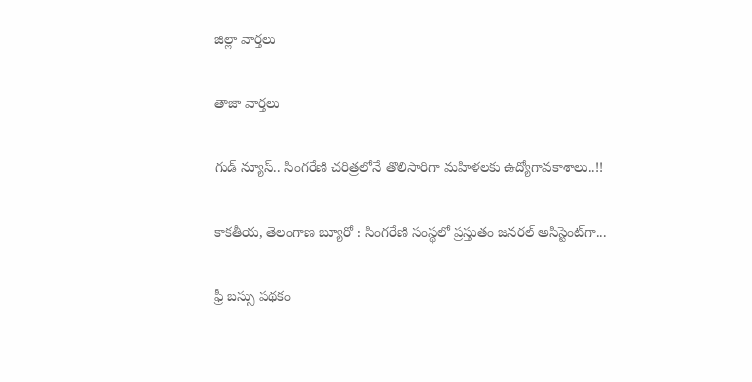జిల్లా వార్త‌లు

తాజా వార్త‌లు

గుడ్ న్యూస్.. సింగరేణి చరిత్రలోనే తొలిసారిగా మ‌హిళ‌ల‌కు ఉద్యోగావ‌కాశాలు..!!

కాక‌తీయ‌, తెలంగాణ బ్యూరో : సింగరేణి సంస్థలో ప్రస్తుతం జనరల్ అసిస్టెంట్‌గా...

ఫ్రీ బస్సు పథకం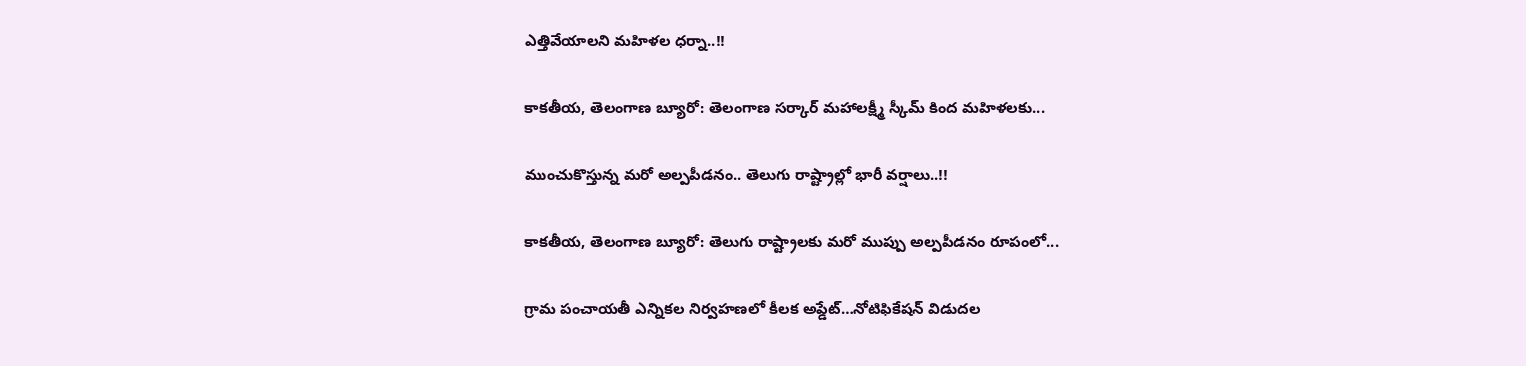ఎత్తివేయాలని మహిళల ధర్నా..!!

కాకతీయ, తెలంగాణ బ్యూరో: తెలంగాణ సర్కార్ మహాలక్ష్మీ స్కీమ్ కింద మహిళలకు...

ముంచుకొస్తున్న మరో అల్పపీడనం.. తెలుగు రాష్ట్రాల్లో భారీ వర్షాలు..!!

కాకతీయ, తెలంగాణ బ్యూరో: తెలుగు రాష్ట్రాలకు మరో ముప్పు అల్పపీడనం రూపంలో...

గ్రామ పంచాయ‌తీ ఎన్నిక‌ల నిర్వ‌హ‌ణ‌లో కీల‌క అప్డేట్‌…నోటిఫికేషన్ విడుదల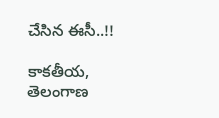చేసిన ఈసీ..!!

కాకతీయ, తెలంగాణ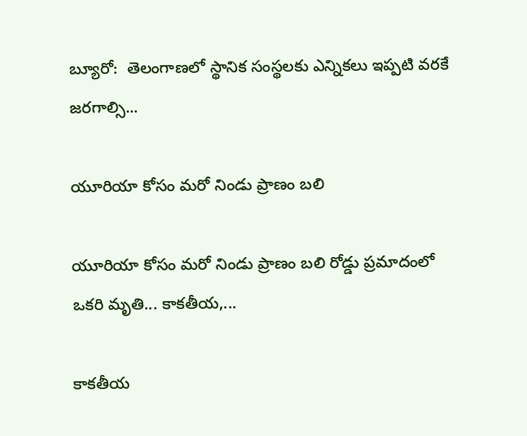బ్యూరో:  తెలంగాణలో స్థానిక సంస్థలకు ఎన్నికలు ఇప్పటి వరకే జరగాల్సి...

యూరియా కోసం మరో నిండు ప్రాణం బలి

యూరియా కోసం మరో నిండు ప్రాణం బలి రోడ్డు ప్రమాదంలో ఒకరి మృతి... కాకతీయ,...

కాక‌తీయ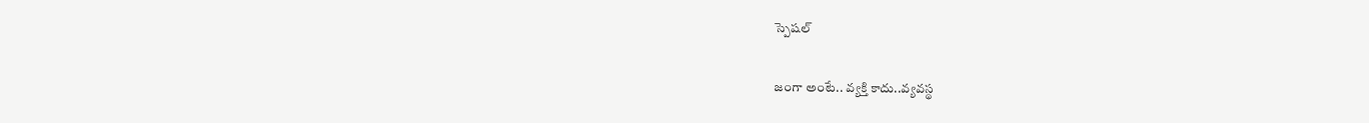స్పెష‌ల్‌

జంగా అంటే.. వ్య‌క్తి కాదు..వ్య‌వస్థ‌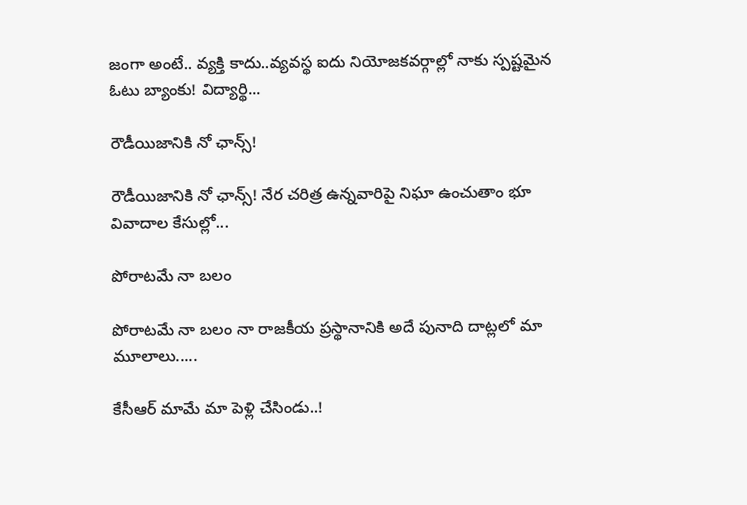జంగా అంటే.. వ్య‌క్తి కాదు..వ్య‌వస్థ‌ ఐదు నియోజ‌క‌వ‌ర్గాల్లో నాకు స్ప‌ష్ట‌మైన ఓటు బ్యాంకు! విద్యార్థి...

రౌడీయిజానికి నో ఛాన్స్‌!

రౌడీయిజానికి నో ఛాన్స్‌! నేర చరిత్ర ఉన్న‌వారిపై నిఘా ఉంచుతాం భూ వివాదాల కేసుల్లో...

పోరాటమే నా బలం

పోరాటమే నా బలం నా రాజకీయ ప్రస్థానానికి అదే పునాది దాట్లలో మా మూలాలు.....

కేసీఆర్‌ మామే మా పెళ్లి చేసిండు..!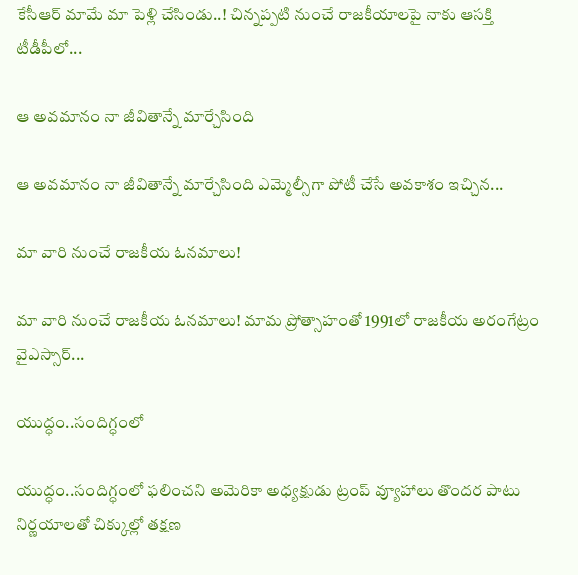కేసీఆర్‌ మామే మా పెళ్లి చేసిండు..! చిన్నప్ప‌టి నుంచే రాజకీయాలపై నాకు ఆసక్తి టీడీపీలో...

ఆ అవమానం నా జీవితాన్నే మార్చేసింది

ఆ అవమానం నా జీవితాన్నే మార్చేసింది ఎమ్మెల్సీగా పోటీ చేసే అవ‌కాశం ఇచ్చిన...

మా వారి నుంచే రాజకీయ ఓనమాలు!

మా వారి నుంచే రాజకీయ ఓనమాలు! మామ ప్రోత్సాహంతో 1991లో రాజకీయ అరంగేట్రం వైఎస్సార్‌...

యుద్ధం..సందిగ్ధంలో

యుద్ధం..సందిగ్ధంలో ఫ‌లించని అమెరికా అధ్య‌క్షుడు ట్రంప్ వ్యూహాలు తొంద‌ర పాటు నిర్ణ‌యాల‌తో చిక్కుల్లో తక్షణ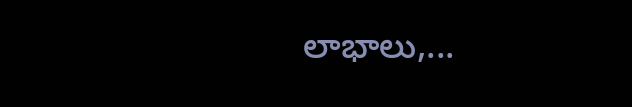లాభాలు,...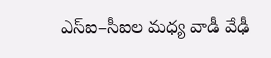ఎస్ఐ–సీఐల మ‌ధ్య వాడీ వేఢీ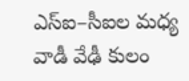ఎస్ఐ–సీఐల మ‌ధ్య వాడీ వేఢీ కులం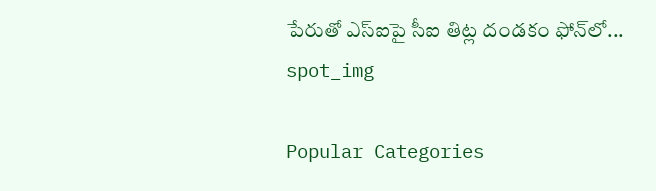పేరుతో ఎస్ఐపై సీఐ తిట్ల దండ‌కం ఫోన్‌లో...
spot_img

Popular Categories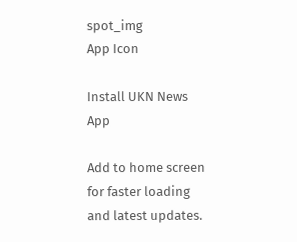spot_img
App Icon

Install UKN News App

Add to home screen for faster loading and latest updates.